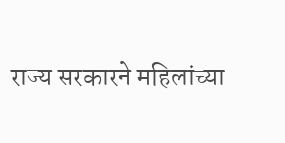राज्य सरकारने महिलांच्या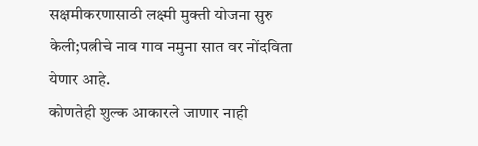सक्षमीकरणासाठी लक्ष्मी मुक्ती योजना सुरु केली;पत्नीचे नाव गाव नमुना सात वर नोंदविता येणार आहे.
कोणतेही शुल्क आकारले जाणार नाही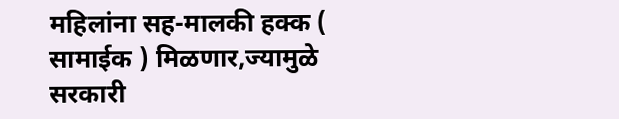महिलांना सह-मालकी हक्क ( सामाईक ) मिळणार,ज्यामुळे सरकारी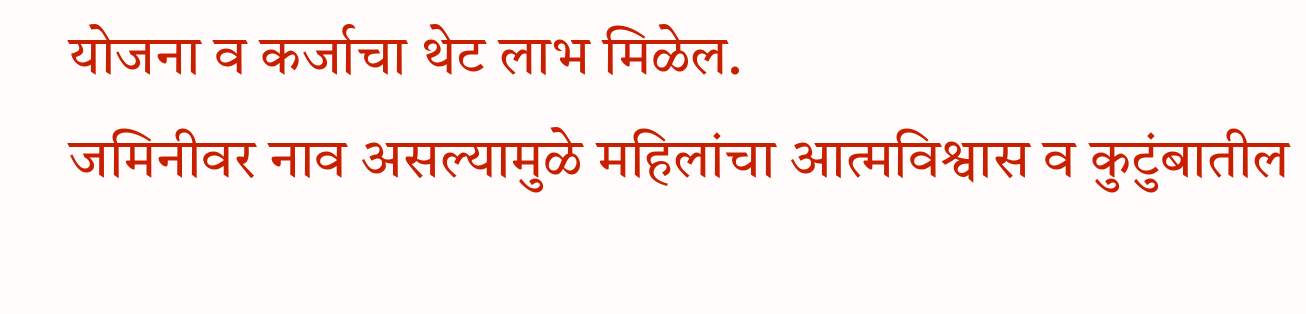योजना व कर्जाचा थेट लाभ मिळेल.
जमिनीवर नाव असल्यामुळे महिलांचा आत्मविश्वास व कुटुंबातील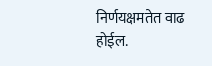निर्णयक्षमतेत वाढ होईल.